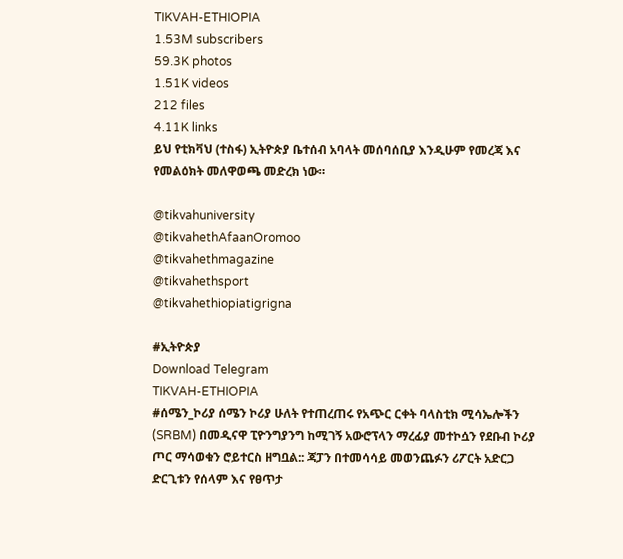TIKVAH-ETHIOPIA
1.53M subscribers
59.3K photos
1.51K videos
212 files
4.11K links
ይህ የቲክቫህ (ተስፋ) ኢትዮጵያ ቤተሰብ አባላት መሰባሰቢያ እንዲሁም የመረጃ እና የመልዕክት መለዋወጫ መድረክ ነው።

@tikvahuniversity
@tikvahethAfaanOromoo
@tikvahethmagazine
@tikvahethsport
@tikvahethiopiatigrigna

#ኢትዮጵያ
Download Telegram
TIKVAH-ETHIOPIA
#ሰሜን_ኮሪያ ሰሜን ኮሪያ ሁለት የተጠረጠሩ የአጭር ርቀት ባላስቲክ ሚሳኤሎችን (SRBM) በመዲናዋ ፒዮንግያንግ ከሚገኝ አውሮፕላን ማረፊያ መተኮሷን የደቡብ ኮሪያ ጦር ማሳወቁን ሮይተርስ ዘግቧል:: ጃፓን በተመሳሳይ መወንጨፉን ሪፖርት አድርጋ ድርጊቱን የሰላም እና የፀጥታ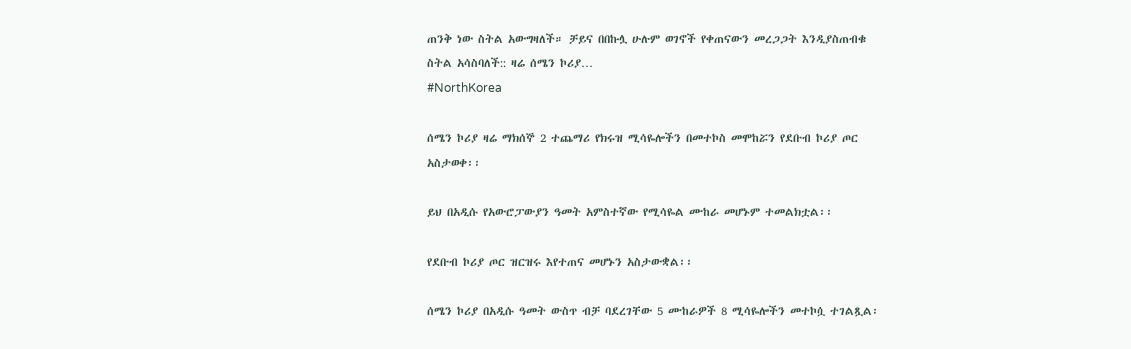ጠንቅ ነው ስትል አውግዛለች። ቻይና በበኩሏ ሁሉም ወገኖች የቀጠናውን መረጋጋት እንዲያስጠብቁ ስትል አሳስባለች:: ዛሬ ሰሜን ኮሪያ…
#NorthKorea

ሰሜን ኮሪያ ዛሬ ማክሰኞ 2 ተጨማሪ የክሩዝ ሚሳዬሎችን በመተኮስ መሞከሯን የደቡብ ኮሪያ ጦር አስታወቀ፡፡

ይህ በአዲሱ የአውሮፓውያን ዓመት አምስተኛው የሚሳዬል ሙከራ መሆኑም ተመልክቷል፡፡

የደቡብ ኮሪያ ጦር ዝርዝሩ እየተጠና መሆኑን አስታውቋል፡፡

ሰሜን ኮሪያ በአዲሱ ዓመት ውስጥ ብቻ ባደረገቸው 5 ሙከራዎች 8 ሚሳዬሎችን መተኮሷ ተገልጿል፡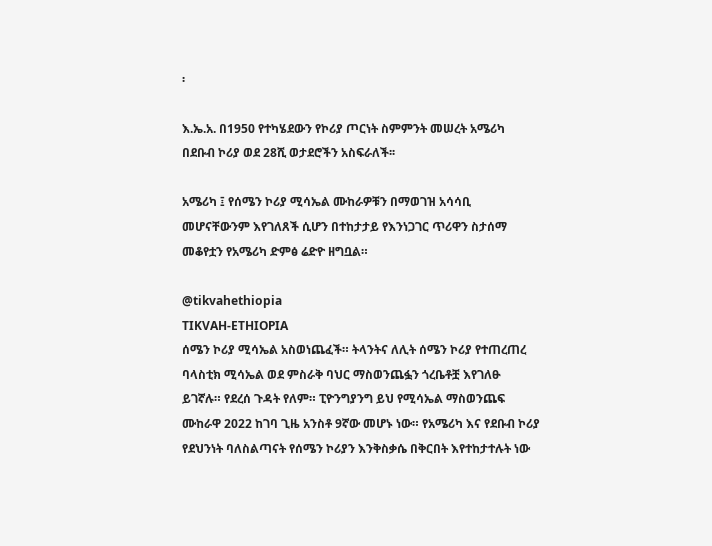፡

እ.ኤ.አ. በ1950 የተካሄደውን የኮሪያ ጦርነት ስምምንት መሠረት አሜሪካ በደቡብ ኮሪያ ወደ 28ሺ ወታደሮችን አስፍራለች፡፡

አሜሪካ ፤ የሰሜን ኮሪያ ሚሳኤል ሙከራዎቹን በማወገዝ አሳሳቢ መሆናቸውንም እየገለጸች ሲሆን በተከታታይ የእንነጋገር ጥሪዋን ስታሰማ መቆየቷን የአሜሪካ ድምፅ ሬድዮ ዘግቧል።

@tikvahethiopia
TIKVAH-ETHIOPIA
ሰሜን ኮሪያ ሚሳኤል አስወነጨፈች። ትላንትና ለሊት ሰሜን ኮሪያ የተጠረጠረ ባላስቲክ ሚሳኤል ወደ ምስራቅ ባህር ማስወንጨፏን ጎረቤቶቿ እየገለፁ ይገኛሉ። የደረሰ ጉዳት የለም። ፒዮንግያንግ ይህ የሚሳኤል ማስወንጨፍ ሙከራዋ 2022 ከገባ ጊዜ አንስቶ 9ኛው መሆኑ ነው። የአሜሪካ እና የደቡብ ኮሪያ የደህንነት ባለስልጣናት የሰሜን ኮሪያን እንቅስቃሴ በቅርበት እየተከታተሉት ነው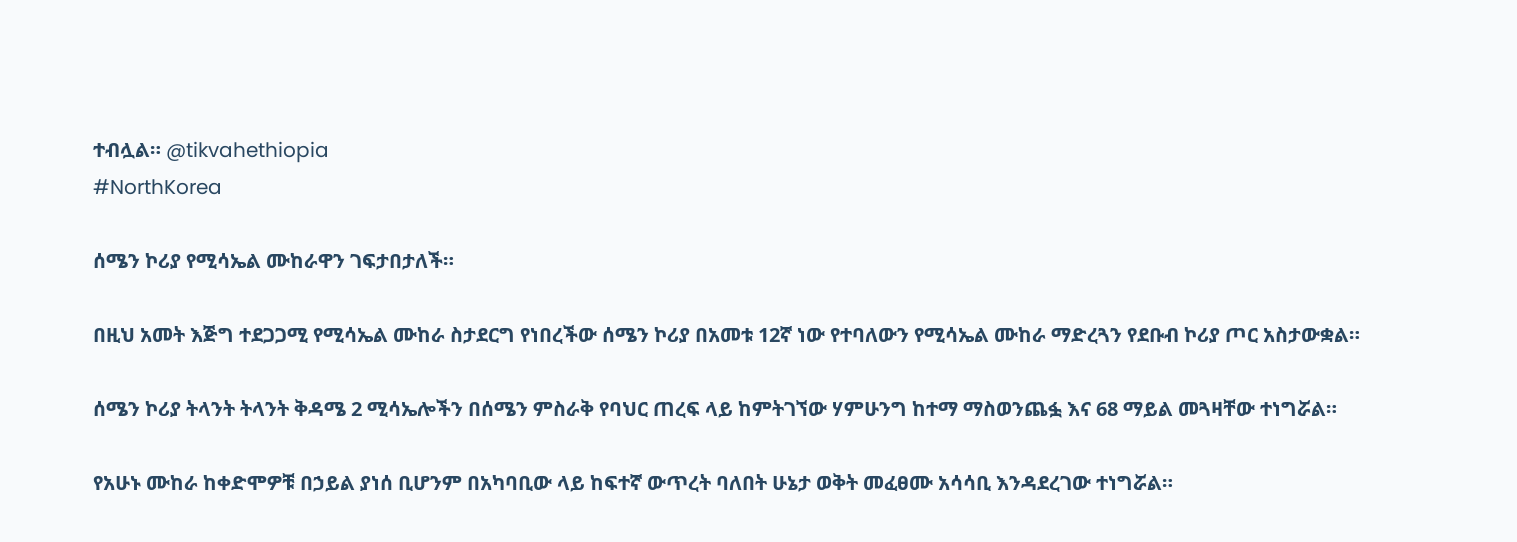ተብሏል። @tikvahethiopia
#NorthKorea

ሰሜን ኮሪያ የሚሳኤል ሙከራዋን ገፍታበታለች።

በዚህ አመት እጅግ ተደጋጋሚ የሚሳኤል ሙከራ ስታደርግ የነበረችው ሰሜን ኮሪያ በአመቱ 12ኛ ነው የተባለውን የሚሳኤል ሙከራ ማድረጓን የደቡብ ኮሪያ ጦር አስታውቋል።

ሰሜን ኮሪያ ትላንት ትላንት ቅዳሜ 2 ሚሳኤሎችን በሰሜን ምስራቅ የባህር ጠረፍ ላይ ከምትገኘው ሃምሁንግ ከተማ ማስወንጨፏ እና 68 ማይል መጓዛቸው ተነግሯል።

የአሁኑ ሙከራ ከቀድሞዎቹ በኃይል ያነሰ ቢሆንም በአካባቢው ላይ ከፍተኛ ውጥረት ባለበት ሁኔታ ወቅት መፈፀሙ አሳሳቢ እንዳደረገው ተነግሯል።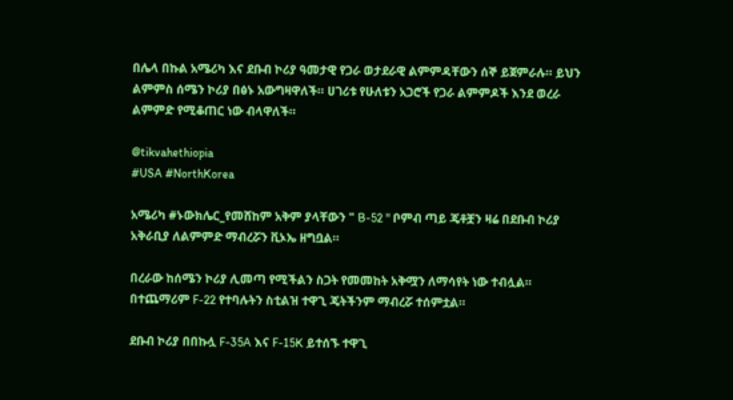በሌላ በኩል አሜሪካ እና ደቡብ ኮሪያ ዓመታዊ የጋራ ወታደራዊ ልምምዳቸውን ሰኞ ይጀምራሉ። ይህን ልምምስ ሰሜን ኮሪያ በፅኑ አውግዛዋለች። ሀገሪቱ የሁለቱን አጋሮች የጋራ ልምምዶች እንደ ወረራ ልምምድ የሚቆጠር ነው ብላዋለች።

@tikvahethiopia
#USA #NorthKorea

አሜሪካ #ኑውክሌር_የመሸከም አቅም ያላቸውን " B-52 " ቦምብ ጣይ ጄቶቿን ዛሬ በደቡብ ኮሪያ አቅራቢያ ለልምምድ ማብረሯን ቪኦኤ ዘግቧል።

በረራው ከሰሜን ኮሪያ ሊመጣ የሚችልን ስጋት የመመከት አቅሟን ለማሳየት ነው ተብሏል። በተጨማሪም F-22 የተባሉትን ስቲልዝ ተዋጊ ጄትችንም ማብረሯ ተሰምቷል።

ደቡብ ኮሪያ በበኩሏ F-35A እና F-15K ይተሰኙ ተዋጊ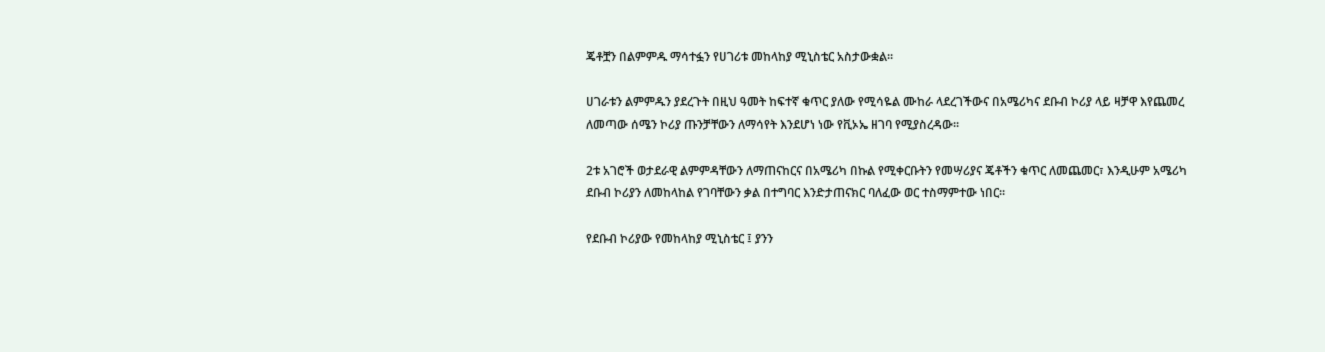ጄቶቿን በልምምዱ ማሳተፏን የሀገሪቱ መከላከያ ሚኒስቴር አስታውቋል።

ሀገራቱን ልምምዱን ያደረጉት በዚህ ዓመት ከፍተኛ ቁጥር ያለው የሚሳዬል ሙከራ ላደረገችውና በአሜሪካና ደቡብ ኮሪያ ላይ ዛቻዋ እየጨመረ ለመጣው ሰሜን ኮሪያ ጡንቻቸውን ለማሳየት እንደሆነ ነው የቪኦኤ ዘገባ የሚያስረዳው።

2ቱ አገሮች ወታደራዊ ልምምዳቸውን ለማጠናከርና በአሜሪካ በኩል የሚቀርቡትን የመሣሪያና ጄቶችን ቁጥር ለመጨመር፣ እንዲሁም አሜሪካ ደቡብ ኮሪያን ለመከላከል የገባቸውን ቃል በተግባር እንድታጠናክር ባለፈው ወር ተስማምተው ነበር።

የደቡብ ኮሪያው የመከላከያ ሚኒስቴር ፤ ያንን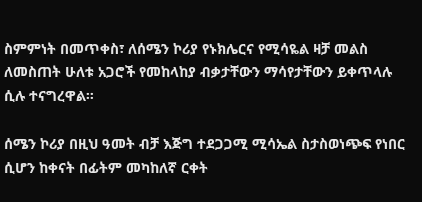ስምምነት በመጥቀስ፣ ለሰሜን ኮሪያ የኑክሌርና የሚሳዬል ዛቻ መልስ ለመስጠት ሁለቱ አጋሮች የመከላከያ ብቃታቸውን ማሳየታቸውን ይቀጥላሉ ሲሉ ተናግረዋል።

ሰሜን ኮሪያ በዚህ ዓመት ብቻ እጅግ ተደጋጋሚ ሚሳኤል ስታስወነጭፍ የነበር ሲሆን ከቀናት በፊትም መካከለኛ ርቀት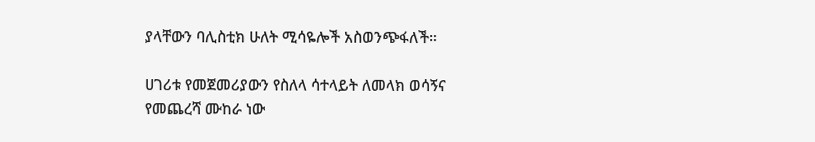ያላቸውን ባሊስቲክ ሁለት ሚሳዬሎች አስወንጭፋለች።

ሀገሪቱ የመጀመሪያውን የስለላ ሳተላይት ለመላክ ወሳኝና የመጨረሻ ሙከራ ነው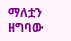ማለቷን ዘግባው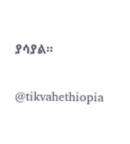ያሳያል።

@tikvahethiopia